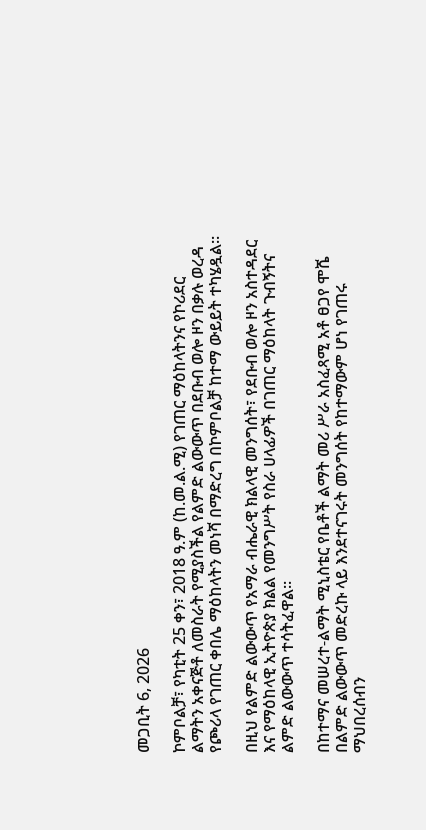መጋቢት 6, 2026

ኮምቦልቻ፣ የካቲት 25 ቀን፣ 2018 ዓ.ም (ከ.መ.ል.ሚ) የገጠር ማዕከላትንና የኮሪደር ልማትን አቀናጅቶ ለመስራት የሚያስችል የልምድ ልውውጥ በደቡብ ወሎ ዞን በቃሉ ወረዳ የጮሪላ የገጠር ቀበሌ ማዕከላትን መነሻ በማድረግ በኮምቦልቻ ከተማ ውይይት ተካሄዷል፡፡

በዚህ የልምድ ልውውጥ የአማራ ብሔራዊ ክልላዊ መንግሰት፣ የደቡብ ወሎ ዞን አስተዳደር እና የማዕከላዊ ኢትዮጵያ ክልል የመንግሥት የስራ ሀላፊዎች በገጠር ማዕከላት ጉብኝትና ልምድ ልውውጥ ተሳትፈዋል፡፡

በከተማና መሠረተ-ልማት ሚኒስቴር የቤቶች ልማት መሪ ሥራ አስፈጻሚ አቶ ፀጋየ ሞሼ በልምድ ልውውጥ መድረኩ ላይ እንደተናገሩት መንግሰት የከተማውም ሆነ የገጠሩ ማህበረሰብን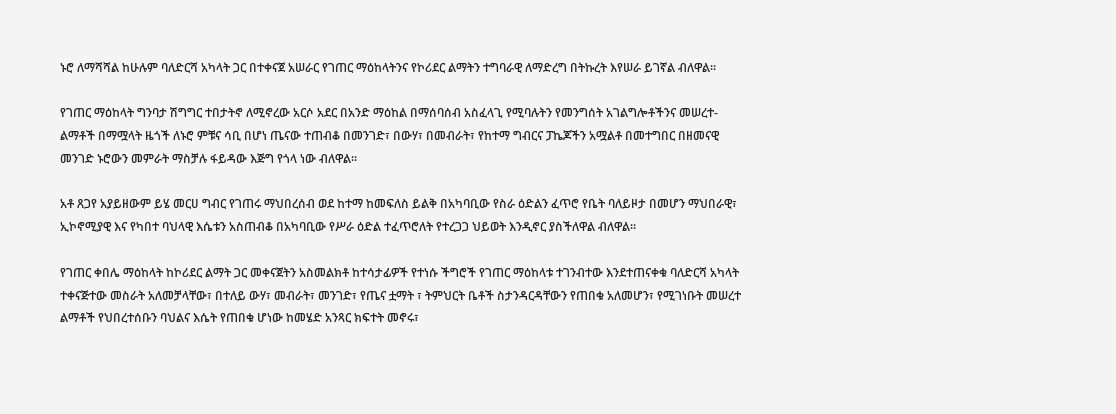ኑሮ ለማሻሻል ከሁሉም ባለድርሻ አካላት ጋር በተቀናጀ አሠራር የገጠር ማዕከላትንና የኮሪደር ልማትን ተግባራዊ ለማድረግ በትኩረት እየሠራ ይገኛል ብለዋል፡፡

የገጠር ማዕከላት ግንባታ ሽግግር ተበታትኖ ለሚኖረው አርሶ አደር በአንድ ማዕከል በማሰባሰብ አስፈላጊ የሚባሉትን የመንግሰት አገልግሎቶችንና መሠረተ-ልማቶች በማሟላት ዜጎች ለኑሮ ምቹና ሳቢ በሆነ ጤናው ተጠብቆ በመንገድ፣ በውሃ፣ በመብራት፣ የከተማ ግብርና ፓኬጆችን አሟልቶ በመተግበር በዘመናዊ መንገድ ኑሮውን መምራት ማስቻሉ ፋይዳው እጅግ የጎላ ነው ብለዋል፡፡

አቶ ጸጋየ አያይዘውም ይሄ መርሀ ግብር የገጠሩ ማህበረሰብ ወደ ከተማ ከመፍለስ ይልቅ በአካባቢው የስራ ዕድልን ፈጥሮ የቤት ባለይዞታ በመሆን ማህበራዊ፣ ኢኮኖሚያዊ እና የካበተ ባህላዊ እሴቱን አስጠብቆ በአካባቢው የሥራ ዕድል ተፈጥሮለት የተረጋጋ ህይወት እንዲኖር ያስችለዋል ብለዋል።

የገጠር ቀበሌ ማዕከላት ከኮሪደር ልማት ጋር መቀናጀትን አስመልክቶ ከተሳታፊዎች የተነሱ ችግሮች የገጠር ማዕከላቱ ተገንብተው እንደተጠናቀቁ ባለድርሻ አካላት ተቀናጅተው መስራት አለመቻላቸው፣ በተለይ ውሃ፣ መብራት፣ መንገድ፣ የጤና ቷማት ፣ ትምህርት ቤቶች ስታንዳርዳቸውን የጠበቁ አለመሆን፣ የሚገነቡት መሠረተ ልማቶች የህበረተሰቡን ባህልና እሴት የጠበቁ ሆነው ከመሄድ አንጻር ክፍተት መኖሩ፣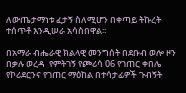ለውጤታማነቱ ፈታኝ ስለሚሆን በቀጣይ ትኩረት ተሰጥቶ እንዲሠራ አሳስበዋል፡፡

በአማራ ብሔራዊ ክልላዊ መንግሰት በደቡብ ወሎ ዞን በቃሉ ወረዳ  የምትገኝ የጮሪሳ 06 የገጠር ቀበሌ የኮሪደርንና የገጠር ማዕከል በተሳታፊዎች ጉብኝት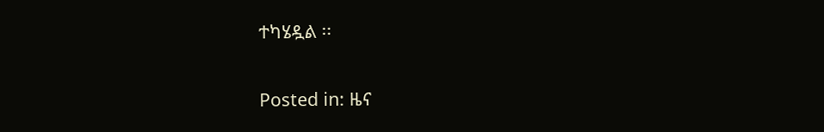ተካሄዷል ፡፡

Posted in: ዜና